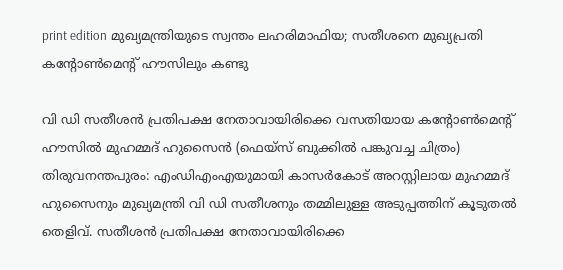print edition മുഖ്യമന്ത്രിയുടെ സ്വന്തം ലഹരിമാഫിയ; സതീശനെ മുഖ്യപ്രതി കന്റോൺമെന്റ് ഹൗസിലും കണ്ടു

വി ഡി സതീശൻ പ്രതിപക്ഷ നേതാവായിരിക്കെ വസതിയായ കന്റോൺമെന്റ് ഹൗസിൽ മുഹമ്മദ് ഹുസൈൻ (ഫെയ്സ് ബുക്കിൽ പങ്കുവച്ച ചിത്രം)
തിരുവനന്തപുരം: എംഡിഎംഎയുമായി കാസർകോട് അറസ്റ്റിലായ മുഹമ്മദ് ഹുസൈനും മുഖ്യമന്ത്രി വി ഡി സതീശനും തമ്മിലുള്ള അടുപ്പത്തിന് കൂടുതൽ തെളിവ്. സതീശൻ പ്രതിപക്ഷ നേതാവായിരിക്കെ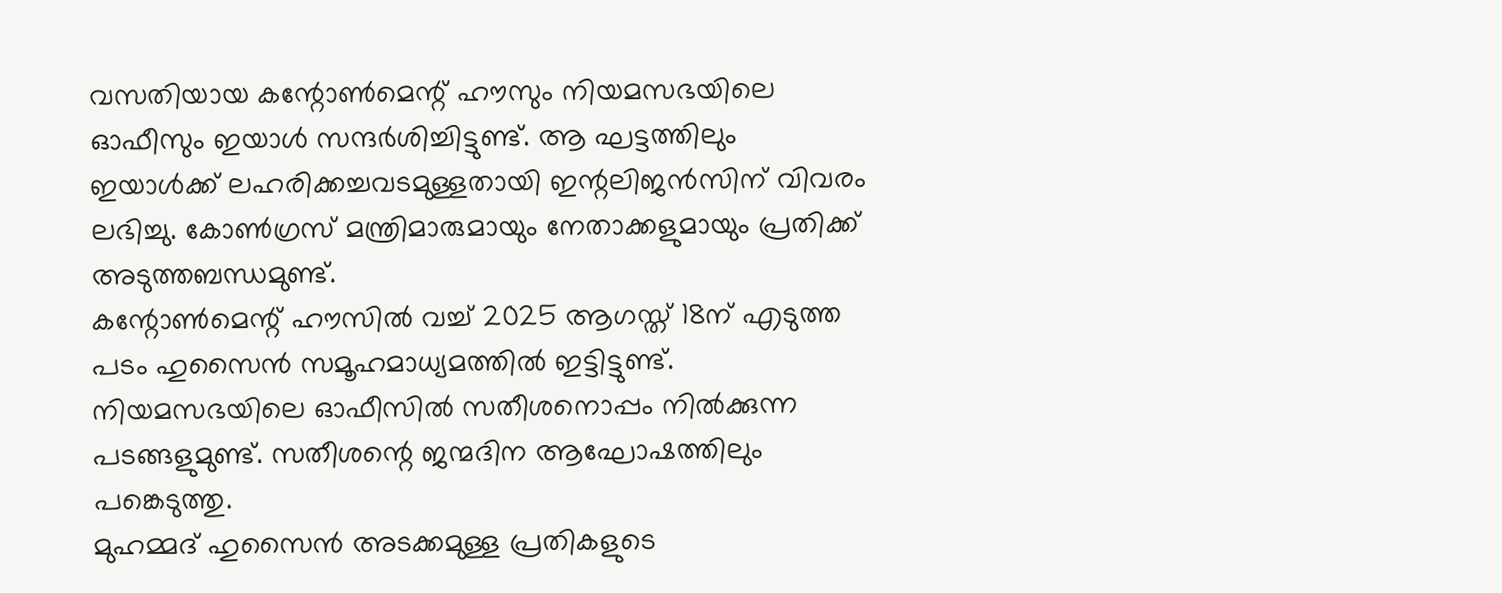വസതിയായ കന്റോൺമെന്റ് ഹൗസും നിയമസഭയിലെ ഓഫീസും ഇയാൾ സന്ദർശിച്ചിട്ടുണ്ട്. ആ ഘട്ടത്തിലും ഇയാൾക്ക് ലഹരിക്കച്ചവടമുള്ളതായി ഇന്റലിജൻസിന് വിവരം ലഭിച്ചു. കോൺഗ്രസ് മന്ത്രിമാരുമായും നേതാക്കളുമായും പ്രതിക്ക് അടുത്തബന്ധമുണ്ട്.
കന്റോൺമെന്റ് ഹൗസിൽ വച്ച് 2025 ആഗസ്ത് 18ന് എടുത്ത പടം ഹുസൈൻ സമൂഹമാധ്യമത്തിൽ ഇട്ടിട്ടുണ്ട്. നിയമസഭയിലെ ഓഫീസിൽ സതീശനൊപ്പം നിൽക്കുന്ന പടങ്ങളുമുണ്ട്. സതീശന്റെ ജന്മദിന ആഘോഷത്തിലും പങ്കെടുത്തു.
മുഹമ്മദ് ഹുസൈൻ അടക്കമുള്ള പ്രതികളുടെ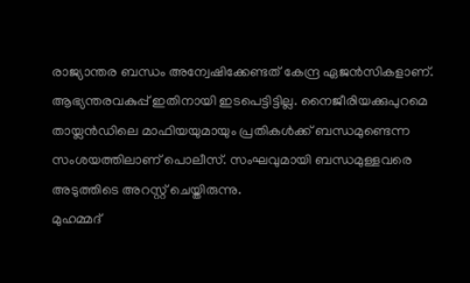രാജ്യാന്തര ബന്ധം അന്വേഷിക്കേണ്ടത് കേന്ദ്ര ഏജൻസികളാണ്. ആഭ്യന്തരവകുപ്പ് ഇതിനായി ഇടപെട്ടിട്ടില്ല. നൈജീരിയക്കുപുറമെ തായ്ലൻഡിലെ മാഫിയയുമായും പ്രതികൾക്ക് ബന്ധമുണ്ടെന്ന സംശയത്തിലാണ് പൊലീസ്. സംഘവുമായി ബന്ധമുള്ളവരെ അടുത്തിടെ അറസ്റ്റ് ചെയ്തിരുന്നു.
മുഹമ്മദ്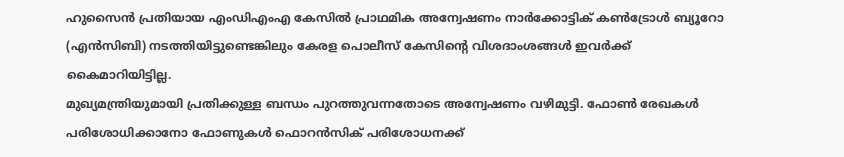ഹുസൈൻ പ്രതിയായ എംഡിഎംഎ കേസിൽ പ്രാഥമിക അന്വേഷണം നാർക്കോട്ടിക് കൺട്രോൾ ബ്യൂറോ (എൻസിബി) നടത്തിയിട്ടുണ്ടെങ്കിലും കേരള പൊലീസ് കേസിന്റെ വിശദാംശങ്ങൾ ഇവർക്ക് കൈമാറിയിട്ടില്ല.
മുഖ്യമന്ത്രിയുമായി പ്രതിക്കുള്ള ബന്ധം പുറത്തുവന്നതോടെ അന്വേഷണം വഴിമുട്ടി. ഫോൺ രേഖകൾ പരിശോധിക്കാനോ ഫോണുകൾ ഫൊറൻസിക് പരിശോധനക്ക്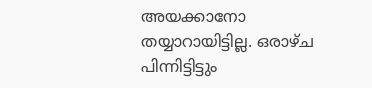അയക്കാനോ തയ്യാറായിട്ടില്ല. ഒരാഴ്ച പിന്നിട്ടിട്ടും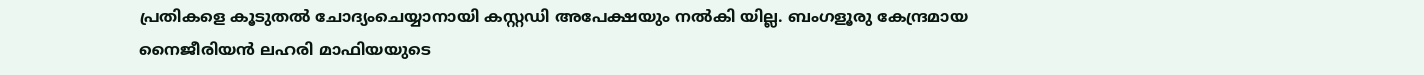പ്രതികളെ കൂടുതൽ ചോദ്യംചെയ്യാനായി കസ്റ്റഡി അപേക്ഷയും നൽകി യില്ല. ബംഗളൂരു കേന്ദ്രമായ നൈജീരിയൻ ലഹരി മാഫിയയുടെ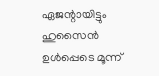ഏജന്റായിട്ടും ഹുസൈൻ ഉൾപ്പെടെ മൂന്ന്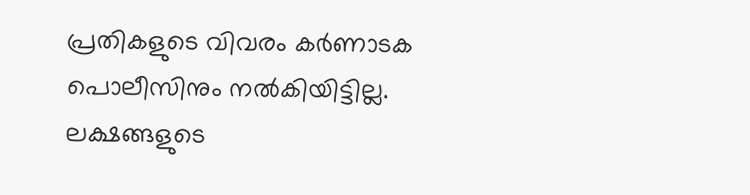പ്രതികളുടെ വിവരം കർണാടക പൊലീസിനും നൽകിയിട്ടില്ല. ലക്ഷങ്ങളുടെ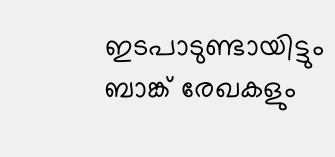ഇടപാടുണ്ടായിട്ടും ബാങ്ക് രേഖകളും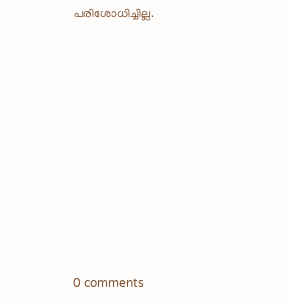പരിശോധിച്ചില്ല.










0 comments